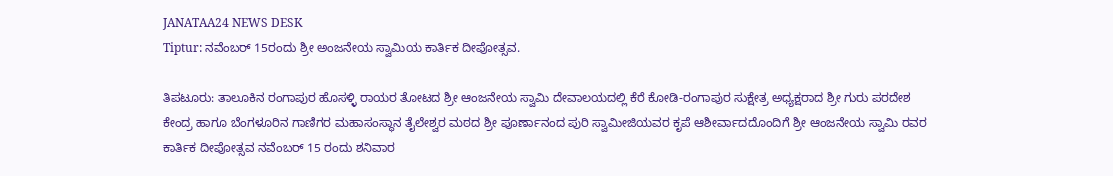JANATAA24 NEWS DESK
Tiptur: ನವೆಂಬರ್ 15ರಂದು ಶ್ರೀ ಅಂಜನೇಯ ಸ್ವಾಮಿಯ ಕಾರ್ತಿಕ ದೀಪೋತ್ಸವ.

ತಿಪಟೂರು: ತಾಲೂಕಿನ ರಂಗಾಪುರ ಹೊಸಳ್ಳಿ ರಾಯರ ತೋಟದ ಶ್ರೀ ಆಂಜನೇಯ ಸ್ವಾಮಿ ದೇವಾಲಯದಲ್ಲಿ ಕೆರೆ ಕೋಡಿ-ರಂಗಾಪುರ ಸುಕ್ಷೇತ್ರ ಅಧ್ಯಕ್ಷರಾದ ಶ್ರೀ ಗುರು ಪರದೇಶ ಕೇಂದ್ರ ಹಾಗೂ ಬೆಂಗಳೂರಿನ ಗಾಣಿಗರ ಮಹಾಸಂಸ್ಥಾನ ತೈಲೇಶ್ವರ ಮಠದ ಶ್ರೀ ಪೂರ್ಣಾನಂದ ಪುರಿ ಸ್ವಾಮೀಜಿಯವರ ಕೃಪೆ ಆಶೀರ್ವಾದದೊಂದಿಗೆ ಶ್ರೀ ಆಂಜನೇಯ ಸ್ವಾಮಿ ರವರ ಕಾರ್ತಿಕ ದೀಪೋತ್ಸವ ನವೆಂಬರ್ 15 ರಂದು ಶನಿವಾರ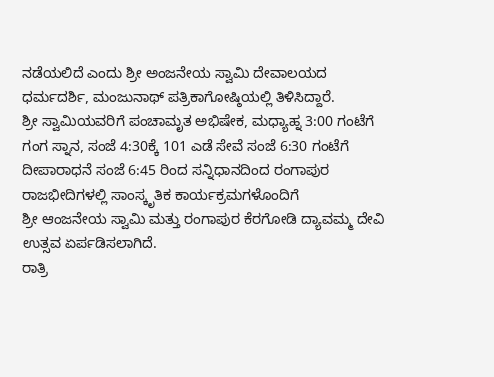ನಡೆಯಲಿದೆ ಎಂದು ಶ್ರೀ ಅಂಜನೇಯ ಸ್ವಾಮಿ ದೇವಾಲಯದ ಧರ್ಮದರ್ಶಿ, ಮಂಜುನಾಥ್ ಪತ್ರಿಕಾಗೋಷ್ಠಿಯಲ್ಲಿ ತಿಳಿಸಿದ್ದಾರೆ.
ಶ್ರೀ ಸ್ವಾಮಿಯವರಿಗೆ ಪಂಚಾಮೃತ ಅಭಿಷೇಕ, ಮಧ್ಯಾಹ್ನ 3:00 ಗಂಟೆಗೆ ಗಂಗ ಸ್ನಾನ, ಸಂಜೆ 4:30ಕ್ಕೆ 101 ಎಡೆ ಸೇವೆ ಸಂಜೆ 6:30 ಗಂಟೆಗೆ ದೀಪಾರಾಧನೆ ಸಂಜೆ 6:45 ರಿಂದ ಸನ್ನಿಧಾನದಿಂದ ರಂಗಾಪುರ ರಾಜಭೀದಿಗಳಲ್ಲಿ ಸಾಂಸ್ಕೃತಿಕ ಕಾರ್ಯಕ್ರಮಗಳೊಂದಿಗೆ
ಶ್ರೀ ಆಂಜನೇಯ ಸ್ವಾಮಿ ಮತ್ತು ರಂಗಾಪುರ ಕೆರಗೋಡಿ ದ್ಯಾವಮ್ಮ ದೇವಿ ಉತ್ಸವ ಏರ್ಪಡಿಸಲಾಗಿದೆ.
ರಾತ್ರಿ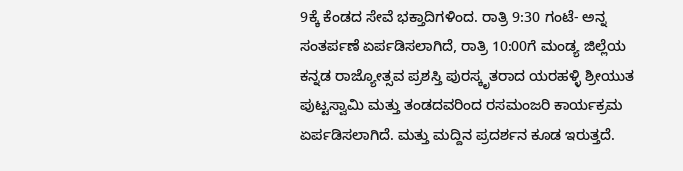9ಕ್ಕೆ ಕೆಂಡದ ಸೇವೆ ಭಕ್ತಾದಿಗಳಿಂದ. ರಾತ್ರಿ 9:30 ಗಂಟೆ- ಅನ್ನ ಸಂತರ್ಪಣೆ ಏರ್ಪಡಿಸಲಾಗಿದೆ, ರಾತ್ರಿ 10:00ಗೆ ಮಂಡ್ಯ ಜಿಲ್ಲೆಯ ಕನ್ನಡ ರಾಜ್ಯೋತ್ಸವ ಪ್ರಶಸ್ತಿ ಪುರಸ್ಕೃತರಾದ ಯರಹಳ್ಳಿ ಶ್ರೀಯುತ ಪುಟ್ಟಸ್ವಾಮಿ ಮತ್ತು ತಂಡದವರಿಂದ ರಸಮಂಜರಿ ಕಾರ್ಯಕ್ರಮ ಏರ್ಪಡಿಸಲಾಗಿದೆ. ಮತ್ತು ಮದ್ದಿನ ಪ್ರದರ್ಶನ ಕೂಡ ಇರುತ್ತದೆ.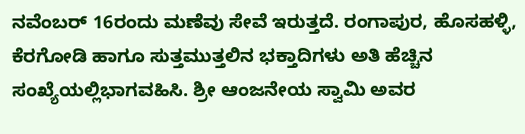ನವೆಂಬರ್ 16ರಂದು ಮಣೆವು ಸೇವೆ ಇರುತ್ತದೆ. ರಂಗಾಪುರ, ಹೊಸಹಳ್ಳಿ, ಕೆರಗೋಡಿ ಹಾಗೂ ಸುತ್ತಮುತ್ತಲಿನ ಭಕ್ತಾದಿಗಳು ಅತಿ ಹೆಚ್ಚಿನ ಸಂಖ್ಯೆಯಲ್ಲಿಭಾಗವಹಿಸಿ. ಶ್ರೀ ಆಂಜನೇಯ ಸ್ವಾಮಿ ಅವರ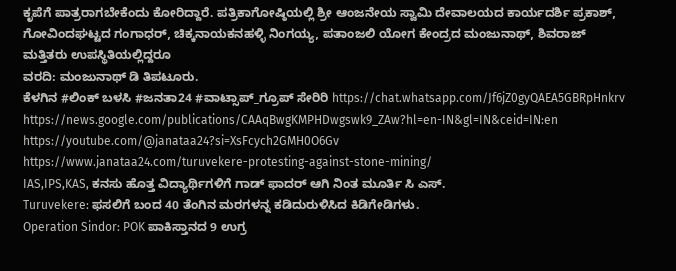ಕೃಪೆಗೆ ಪಾತ್ರರಾಗಬೇಕೆಂದು ಕೋರಿದ್ದಾರೆ. ಪತ್ರಿಕಾಗೋಷ್ಠಿಯಲ್ಲಿ ಶ್ರೀ ಆಂಜನೇಯ ಸ್ವಾಮಿ ದೇವಾಲಯದ ಕಾರ್ಯದರ್ಶಿ ಪ್ರಕಾಶ್, ಗೋವಿಂದಘಟ್ಟದ ಗಂಗಾಧರ್, ಚಿಕ್ಕನಾಯಕನಹಳ್ಳಿ ನಿಂಗಯ್ಯ, ಪತಾಂಜಲಿ ಯೋಗ ಕೇಂದ್ರದ ಮಂಜುನಾಥ್, ಶಿವರಾಜ್ ಮತ್ತಿತರು ಉಪಸ್ಥಿತಿಯಲ್ಲಿದ್ದರೂ
ವರದಿ: ಮಂಜುನಾಥ್ ಡಿ ತಿಪಟೂರು.
ಕೆಳಗಿನ #ಲಿಂಕ್ ಬಳಸಿ #ಜನತಾ24 #ವಾಟ್ಸಾಪ್_ಗ್ರೂಪ್ ಸೇರಿರಿ https://chat.whatsapp.com/Jf6jZ0gyQAEA5GBRpHnkrv
https://news.google.com/publications/CAAqBwgKMPHDwgswk9_ZAw?hl=en-IN&gl=IN&ceid=IN:en
https://youtube.com/@janataa24?si=XsFcych2GMH0O6Gv
https://www.janataa24.com/turuvekere-protesting-against-stone-mining/
IAS,IPS,KAS, ಕನಸು ಹೊತ್ತ ವಿದ್ಯಾರ್ಥಿಗಳಿಗೆ ಗಾಡ್ ಫಾದರ್ ಆಗಿ ನಿಂತ ಮೂರ್ತಿ ಸಿ ಎಸ್.
Turuvekere: ಫಸಲಿಗೆ ಬಂದ 40 ತೆಂಗಿನ ಮರಗಳನ್ನ ಕಡಿದುರುಳಿಸಿದ ಕಿಡಿಗೇಡಿಗಳು.
Operation Sindor: POK ಪಾಕಿಸ್ತಾನದ 9 ಉಗ್ರ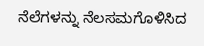ನೆಲೆಗಳನ್ನು ನೆಲಸಮಗೊಳಿಸಿದ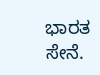ಭಾರತ ಸೇನೆ.